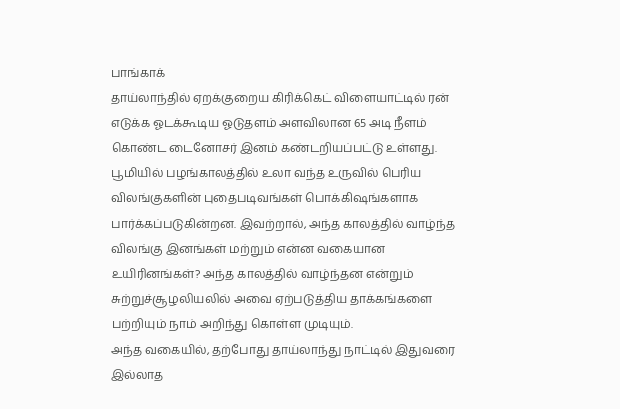பாங்காக்
தாய்லாந்தில் ஏறக்குறைய கிரிக்கெட் விளையாட்டில் ரன் எடுக்க ஓடக்கூடிய ஓடுதளம் அளவிலான 65 அடி நீளம் கொண்ட டைனோசர் இனம் கண்டறியப்பட்டு உள்ளது.
பூமியில் பழங்காலத்தில் உலா வந்த உருவில் பெரிய விலங்குகளின் புதைபடிவங்கள் பொக்கிஷங்களாக பார்க்கப்படுகின்றன. இவற்றால், அந்த காலத்தில் வாழ்ந்த விலங்கு இனங்கள் மற்றும் என்ன வகையான உயிரினங்கள்? அந்த காலத்தில் வாழ்ந்தன என்றும் சுற்றுச்சூழலியலில் அவை ஏற்படுத்திய தாக்கங்களை பற்றியும் நாம் அறிந்து கொள்ள முடியும்.
அந்த வகையில், தற்போது தாய்லாந்து நாட்டில் இதுவரை இல்லாத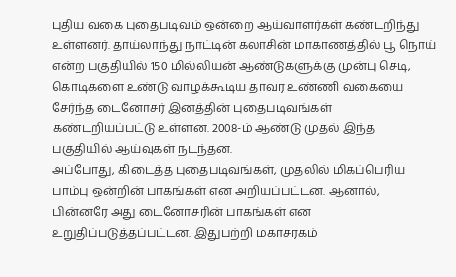புதிய வகை புதைபடிவம் ஒன்றை ஆய்வாளர்கள் கண்டறிந்து உள்ளனர். தாய்லாந்து நாட்டின் கலாசின் மாகாணத்தில் பூ நொய் என்ற பகுதியில் 150 மில்லியன் ஆண்டுகளுக்கு முன்பு செடி, கொடிகளை உண்டு வாழக்கூடிய தாவர உண்ணி வகையை சேர்ந்த டைனோசர் இனத்தின் புதைபடிவங்கள் கண்டறியப்பட்டு உள்ளன. 2008-ம் ஆண்டு முதல் இந்த பகுதியில் ஆய்வுகள் நடந்தன.
அப்போது, கிடைத்த புதைபடிவங்கள், முதலில் மிகப்பெரிய பாம்பு ஒன்றின் பாகங்கள் என அறியப்பட்டன. ஆனால், பின்னரே அது டைனோசரின் பாகங்கள் என உறுதிப்படுத்தப்பட்டன. இதுபற்றி மகாசரகம்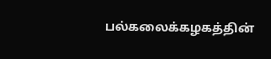பல்கலைக்கழகத்தின்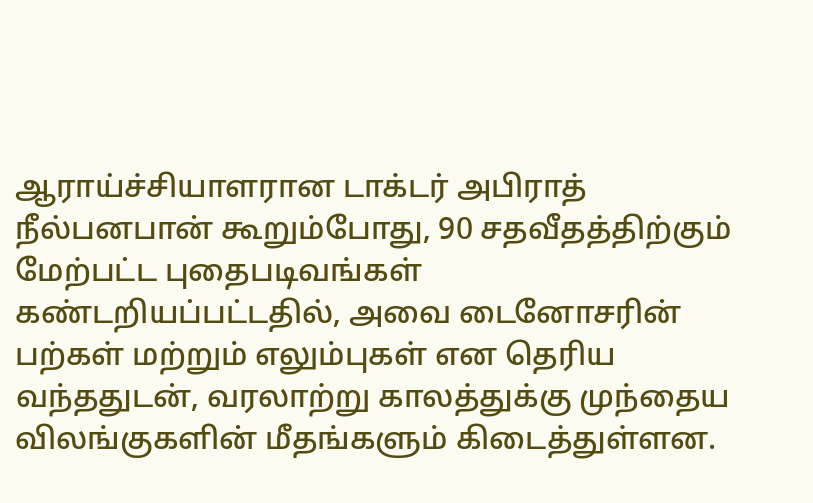ஆராய்ச்சியாளரான டாக்டர் அபிராத் நீல்பனபான் கூறும்போது, 90 சதவீதத்திற்கும் மேற்பட்ட புதைபடிவங்கள் கண்டறியப்பட்டதில், அவை டைனோசரின் பற்கள் மற்றும் எலும்புகள் என தெரிய வந்ததுடன், வரலாற்று காலத்துக்கு முந்தைய விலங்குகளின் மீதங்களும் கிடைத்துள்ளன.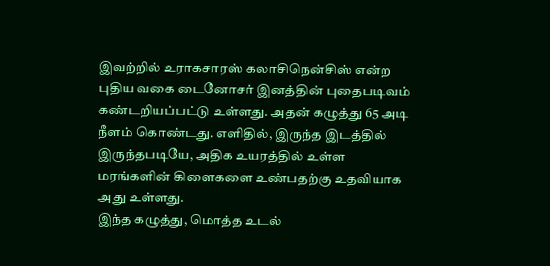இவற்றில் உராகசாரஸ் கலாசிநென்சிஸ் என்ற புதிய வகை டைனோசர் இனத்தின் புதைபடிவம் கண்டறியப்பட்டு உள்ளது. அதன் கழுத்து 65 அடி நீளம் கொண்டது. எளிதில், இருந்த இடத்தில் இருந்தபடியே, அதிக உயரத்தில் உள்ள மரங்களின் கிளைகளை உண்பதற்கு உதவியாக அது உள்ளது.
இந்த கழுத்து, மொத்த உடல்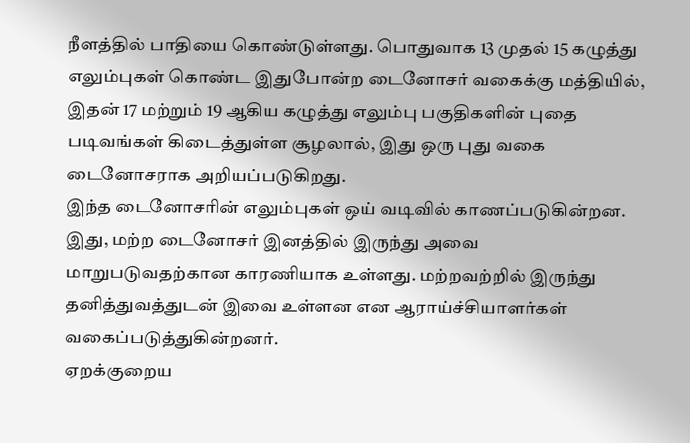நீளத்தில் பாதியை கொண்டுள்ளது. பொதுவாக 13 முதல் 15 கழுத்து எலும்புகள் கொண்ட இதுபோன்ற டைனோசர் வகைக்கு மத்தியில், இதன் 17 மற்றும் 19 ஆகிய கழுத்து எலும்பு பகுதிகளின் புதை படிவங்கள் கிடைத்துள்ள சூழலால், இது ஒரு புது வகை டைனோசராக அறியப்படுகிறது.
இந்த டைனோசரின் எலும்புகள் ஒய் வடிவில் காணப்படுகின்றன. இது, மற்ற டைனோசர் இனத்தில் இருந்து அவை மாறுபடுவதற்கான காரணியாக உள்ளது. மற்றவற்றில் இருந்து தனித்துவத்துடன் இவை உள்ளன என ஆராய்ச்சியாளர்கள் வகைப்படுத்துகின்றனர்.
ஏறக்குறைய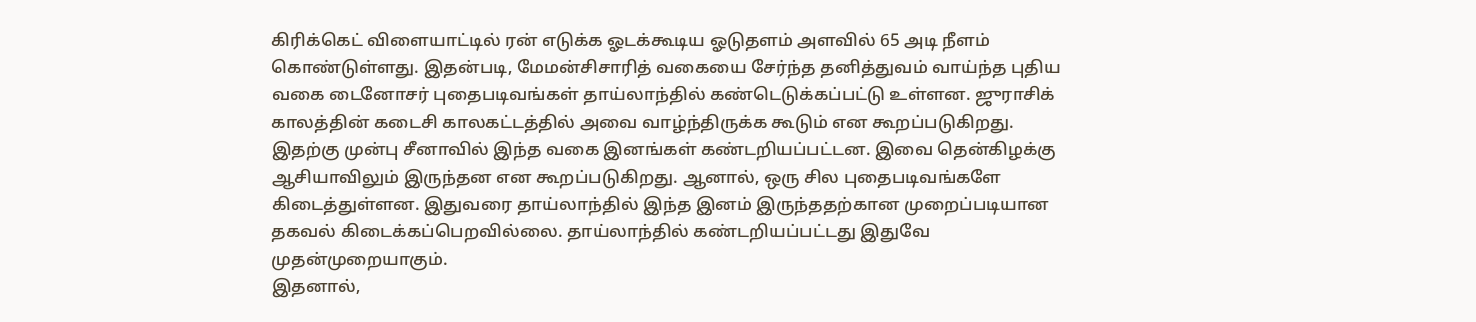கிரிக்கெட் விளையாட்டில் ரன் எடுக்க ஓடக்கூடிய ஓடுதளம் அளவில் 65 அடி நீளம் கொண்டுள்ளது. இதன்படி, மேமன்சிசாரித் வகையை சேர்ந்த தனித்துவம் வாய்ந்த புதிய வகை டைனோசர் புதைபடிவங்கள் தாய்லாந்தில் கண்டெடுக்கப்பட்டு உள்ளன. ஜுராசிக் காலத்தின் கடைசி காலகட்டத்தில் அவை வாழ்ந்திருக்க கூடும் என கூறப்படுகிறது.
இதற்கு முன்பு சீனாவில் இந்த வகை இனங்கள் கண்டறியப்பட்டன. இவை தென்கிழக்கு ஆசியாவிலும் இருந்தன என கூறப்படுகிறது. ஆனால், ஒரு சில புதைபடிவங்களே கிடைத்துள்ளன. இதுவரை தாய்லாந்தில் இந்த இனம் இருந்ததற்கான முறைப்படியான தகவல் கிடைக்கப்பெறவில்லை. தாய்லாந்தில் கண்டறியப்பட்டது இதுவே முதன்முறையாகும்.
இதனால்,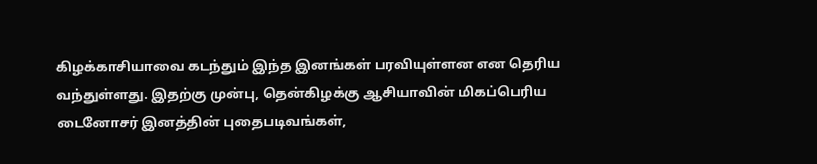கிழக்காசியாவை கடந்தும் இந்த இனங்கள் பரவியுள்ளன என தெரிய வந்துள்ளது. இதற்கு முன்பு, தென்கிழக்கு ஆசியாவின் மிகப்பெரிய டைனோசர் இனத்தின் புதைபடிவங்கள்,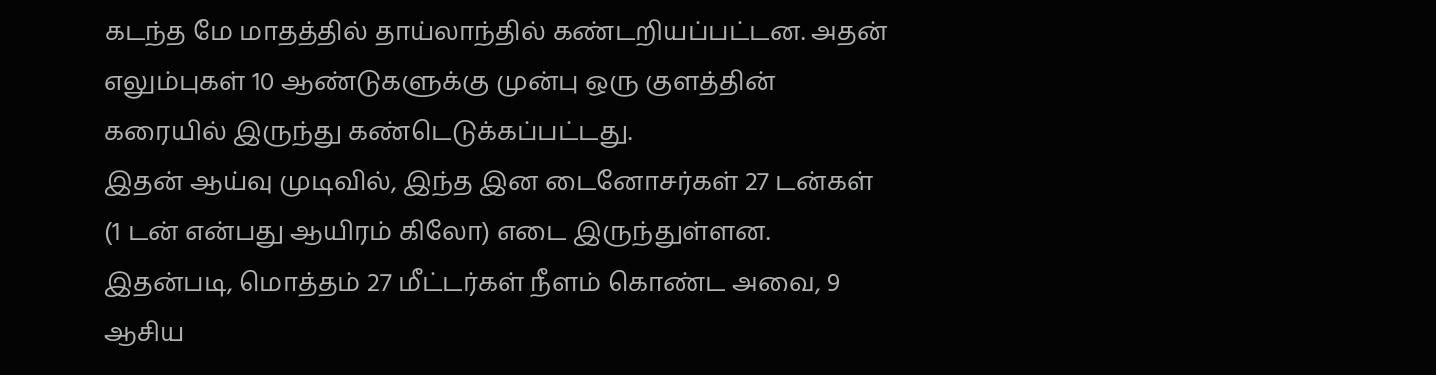கடந்த மே மாதத்தில் தாய்லாந்தில் கண்டறியப்பட்டன. அதன் எலும்புகள் 10 ஆண்டுகளுக்கு முன்பு ஒரு குளத்தின் கரையில் இருந்து கண்டெடுக்கப்பட்டது.
இதன் ஆய்வு முடிவில், இந்த இன டைனோசர்கள் 27 டன்கள் (1 டன் என்பது ஆயிரம் கிலோ) எடை இருந்துள்ளன. இதன்படி, மொத்தம் 27 மீட்டர்கள் நீளம் கொண்ட அவை, 9 ஆசிய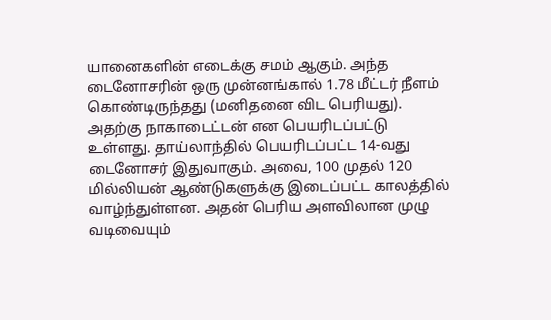யானைகளின் எடைக்கு சமம் ஆகும். அந்த டைனோசரின் ஒரு முன்னங்கால் 1.78 மீட்டர் நீளம் கொண்டிருந்தது (மனிதனை விட பெரியது).
அதற்கு நாகாடைட்டன் என பெயரிடப்பட்டு உள்ளது. தாய்லாந்தில் பெயரிடப்பட்ட 14-வது டைனோசர் இதுவாகும். அவை, 100 முதல் 120 மில்லியன் ஆண்டுகளுக்கு இடைப்பட்ட காலத்தில் வாழ்ந்துள்ளன. அதன் பெரிய அளவிலான முழு வடிவையும்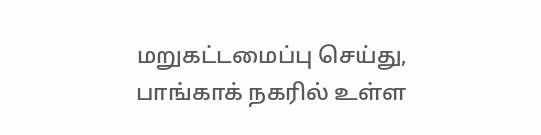மறுகட்டமைப்பு செய்து, பாங்காக் நகரில் உள்ள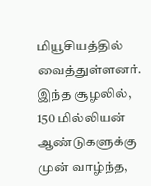மியூசியத்தில் வைத்துள்ளனர்.
இந்த சூழலில், 150 மில்லியன் ஆண்டுகளுக்கு முன் வாழ்ந்த,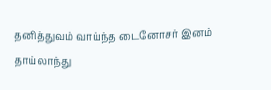தனித்துவம் வாய்ந்த டைனோசர் இனம் தாய்லாந்து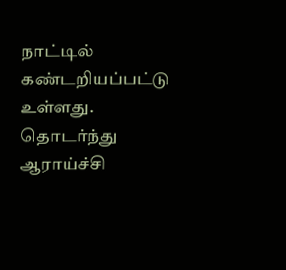நாட்டில் கண்டறியப்பட்டு உள்ளது. தொடர்ந்து ஆராய்ச்சி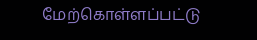மேற்கொள்ளப்பட்டு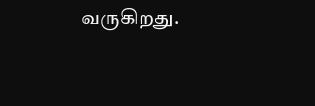வருகிறது.